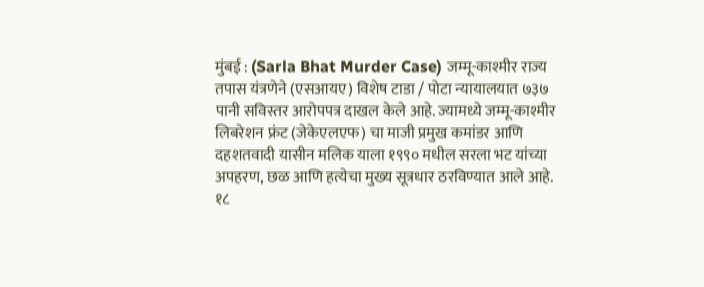मुंबई : (Sarla Bhat Murder Case) जम्मू-काश्मीर राज्य तपास यंत्रणेने (एसआयए) विशेष टाडा / पोटा न्यायालयात ७३७ पानी सविस्तर आरोपपत्र दाखल केले आहे. ज्यामध्ये जम्मू-काश्मीर लिबरेशन फ्रंट (जेकेएलएफ) चा माजी प्रमुख कमांडर आणि दहशतवादी यासीन मलिक याला १९९० मधील सरला भट यांच्या अपहरण, छळ आणि हत्येचा मुख्य सूत्रधार ठरविण्यात आले आहे. १८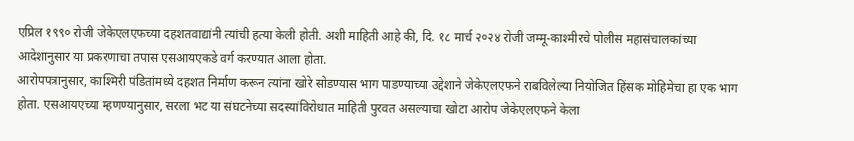एप्रिल १९९० रोजी जेकेएलएफच्या दहशतवाद्यांनी त्यांची हत्या केली होती. अशी माहिती आहे की, दि. १८ मार्च २०२४ रोजी जम्मू-काश्मीरचे पोलीस महासंचालकांच्या आदेशानुसार या प्रकरणाचा तपास एसआयएकडे वर्ग करण्यात आला होता.
आरोपपत्रानुसार, काश्मिरी पंडितांमध्ये दहशत निर्माण करून त्यांना खोरे सोडण्यास भाग पाडण्याच्या उद्देशाने जेकेएलएफने राबविलेल्या नियोजित हिंसक मोहिमेचा हा एक भाग होता. एसआयएच्या म्हणण्यानुसार, सरला भट या संघटनेच्या सदस्यांविरोधात माहिती पुरवत असल्याचा खोटा आरोप जेकेएलएफने केला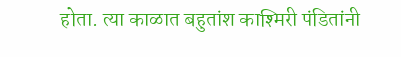होता. त्या काळात बहुतांश काश्मिरी पंडितांनी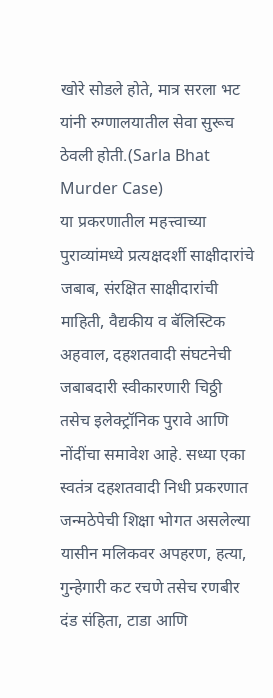खोरे सोडले होते, मात्र सरला भट यांनी रुग्णालयातील सेवा सुरूच ठेवली होती.(Sarla Bhat Murder Case)
या प्रकरणातील महत्त्वाच्या पुराव्यांमध्ये प्रत्यक्षदर्शी साक्षीदारांचे जबाब, संरक्षित साक्षीदारांची माहिती, वैद्यकीय व बॅलिस्टिक अहवाल, दहशतवादी संघटनेची जबाबदारी स्वीकारणारी चिठ्ठी तसेच इलेक्ट्रॉनिक पुरावे आणि नोंदींचा समावेश आहे. सध्या एका स्वतंत्र दहशतवादी निधी प्रकरणात जन्मठेपेची शिक्षा भोगत असलेल्या यासीन मलिकवर अपहरण, हत्या, गुन्हेगारी कट रचणे तसेच रणबीर दंड संहिता, टाडा आणि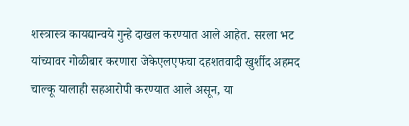शस्त्रास्त्र कायद्यान्वये गुन्हे दाखल करण्यात आले आहेत. सरला भट यांच्यावर गोळीबार करणारा जेकेएलएफचा दहशतवादी खुर्शीद अहमद चाल्कू यालाही सहआरोपी करण्यात आले असून, या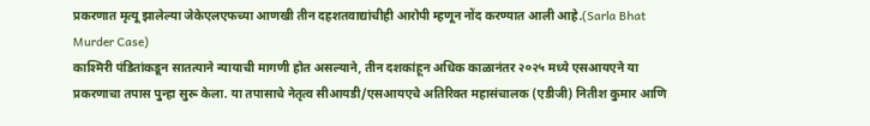प्रकरणात मृत्यू झालेल्या जेकेएलएफच्या आणखी तीन दहशतवाद्यांचीही आरोपी म्हणून नोंद करण्यात आली आहे.(Sarla Bhat Murder Case)
काश्मिरी पंडितांकडून सातत्याने न्यायाची मागणी होत असल्याने, तीन दशकांहून अधिक काळानंतर २०२५ मध्ये एसआयएने या प्रकरणाचा तपास पुन्हा सुरू केला. या तपासाचे नेतृत्व सीआयडी/एसआयएचे अतिरिक्त महासंचालक (एडीजी) नितीश कुमार आणि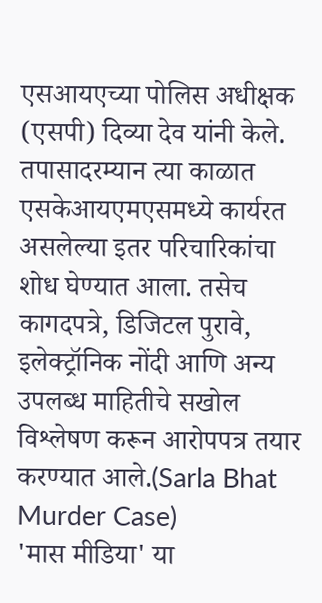एसआयएच्या पोलिस अधीक्षक (एसपी) दिव्या देव यांनी केले. तपासादरम्यान त्या काळात एसकेआयएमएसमध्ये कार्यरत असलेल्या इतर परिचारिकांचा शोध घेण्यात आला. तसेच कागदपत्रे, डिजिटल पुरावे, इलेक्ट्रॉनिक नोंदी आणि अन्य उपलब्ध माहितीचे सखोल विश्लेषण करून आरोपपत्र तयार करण्यात आले.(Sarla Bhat Murder Case)
'मास मीडिया' या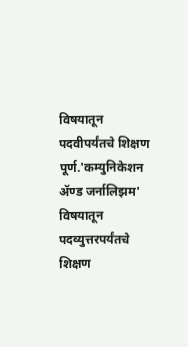विषयातून पदवीपर्यंतचे शिक्षण पूर्ण.'कम्युनिकेशन ॲण्ड जर्नालिझम' विषयातून पदव्युत्तरपर्यंतचे शिक्षण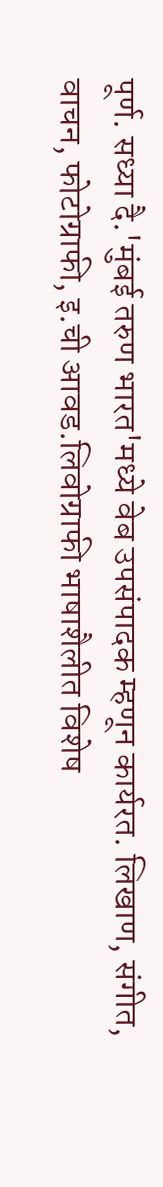पूर्ण. सध्या दै.'मुंबई तरुण भारत'मध्ये वेब उपसंपादक म्हणून कार्यरत. लिखाण, संगीत, वाचन, फोटोग्राफी, इ.ची आवड.लिवोग्राफी भाषाशैलीत विशेष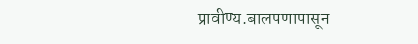प्रावीण्य.बालपणापासून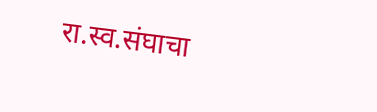रा.स्व.संघाचा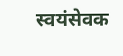स्वयंसेवक